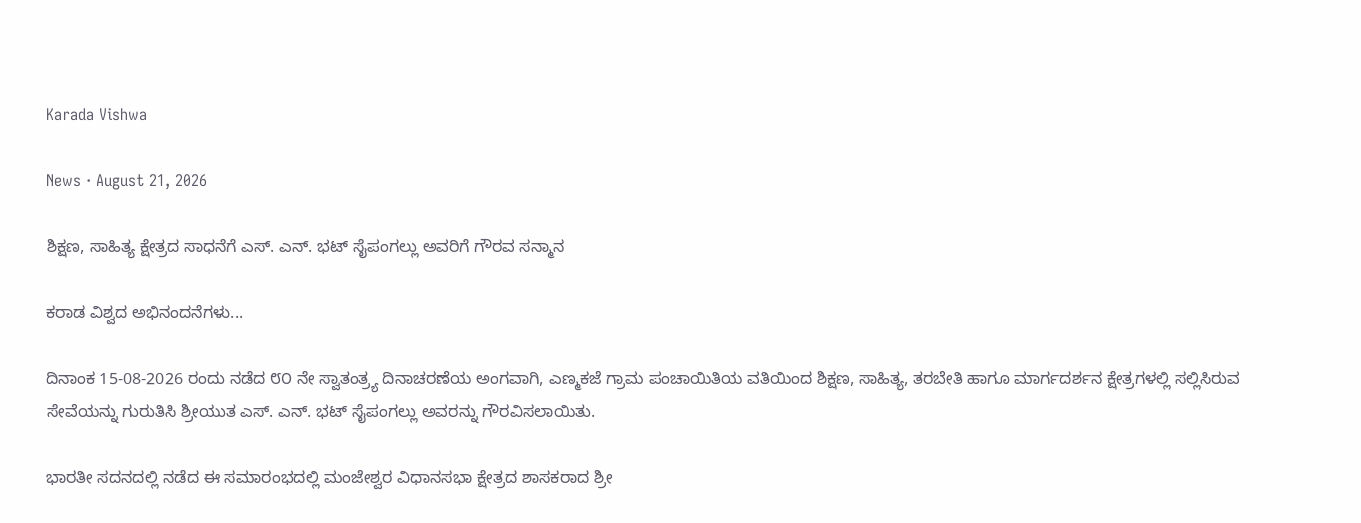Karada Vishwa

News · August 21, 2026

ಶಿಕ್ಷಣ, ಸಾಹಿತ್ಯ ಕ್ಷೇತ್ರದ ಸಾಧನೆಗೆ ಎಸ್. ಎನ್. ಭಟ್ ಸೈಪಂಗಲ್ಲು ಅವರಿಗೆ ಗೌರವ ಸನ್ಮಾನ

ಕರಾಡ ವಿಶ್ವದ ಅಭಿನಂದನೆಗಳು...

ದಿನಾಂಕ 15-08-2026 ರಂದು ನಡೆದ ೮೦ ನೇ ಸ್ವಾತಂತ್ರ್ಯ ದಿನಾಚರಣೆಯ ಅಂಗವಾಗಿ, ಎಣ್ಮಕಜೆ ಗ್ರಾಮ ಪಂಚಾಯಿತಿಯ ವತಿಯಿಂದ ಶಿಕ್ಷಣ, ಸಾಹಿತ್ಯ, ತರಬೇತಿ ಹಾಗೂ ಮಾರ್ಗದರ್ಶನ ಕ್ಷೇತ್ರಗಳಲ್ಲಿ ಸಲ್ಲಿಸಿರುವ ಸೇವೆಯನ್ನು ಗುರುತಿಸಿ ಶ್ರೀಯುತ ಎಸ್. ಎನ್. ಭಟ್ ಸೈಪಂಗಲ್ಲು ಅವರನ್ನು ಗೌರವಿಸಲಾಯಿತು.

ಭಾರತೀ ಸದನದಲ್ಲಿ ನಡೆದ ಈ ಸಮಾರಂಭದಲ್ಲಿ ಮಂಜೇಶ್ವರ ವಿಧಾನಸಭಾ ಕ್ಷೇತ್ರದ ಶಾಸಕರಾದ ಶ್ರೀ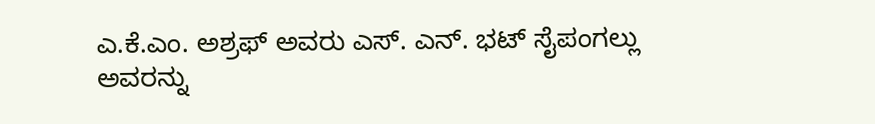ಎ.ಕೆ.ಎಂ. ಅಶ್ರಫ್ ಅವರು ಎಸ್. ಎನ್. ಭಟ್ ಸೈಪಂಗಲ್ಲು ಅವರನ್ನು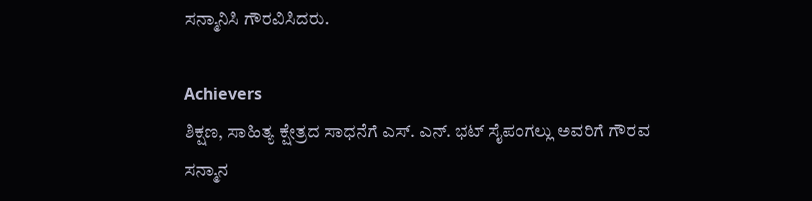ಸನ್ಮಾನಿಸಿ ಗೌರವಿಸಿದರು.

Achievers
ಶಿಕ್ಷಣ, ಸಾಹಿತ್ಯ ಕ್ಷೇತ್ರದ ಸಾಧನೆಗೆ ಎಸ್. ಎನ್. ಭಟ್ ಸೈಪಂಗಲ್ಲು ಅವರಿಗೆ ಗೌರವ ಸನ್ಮಾನ